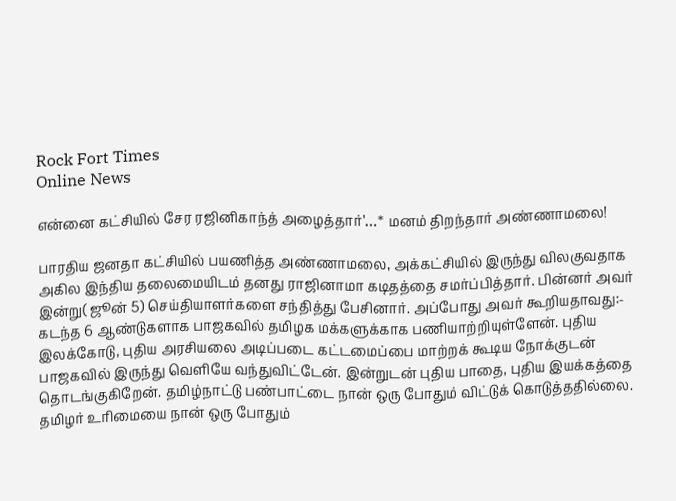Rock Fort Times
Online News

என்னை கட்சியில் சேர ரஜினிகாந்த் அழைத்தார்’…* மனம் திறந்தார் அண்ணாமலை!

பாரதிய ஜனதா கட்சியில் பயணித்த அண்ணாமலை, அக்கட்சியில் இருந்து விலகுவதாக அகில இந்திய தலைமையிடம் தனது ராஜினாமா கடிதத்தை சமர்ப்பித்தார். பின்னர் அவர் இன்று( ஜூன் 5) செய்தியாளர்களை சந்தித்து பேசினார். அப்போது அவர் கூறியதாவது:-
கடந்த 6 ஆண்டுகளாக பாஜகவில் தமிழக மக்களுக்காக பணியாற்றியுள்ளேன். புதிய இலக்கோடு, புதிய அரசியலை அடிப்படை கட்டமைப்பை மாற்றக் கூடிய நோக்குடன் பாஜகவில் இருந்து வெளியே வந்துவிட்டேன். இன்றுடன் புதிய பாதை, புதிய இயக்கத்தை தொடங்குகிறேன். தமிழ்நாட்டு பண்பாட்டை நான் ஒரு போதும் விட்டுக் கொடுத்ததில்லை. தமிழர் உரிமையை நான் ஒரு போதும்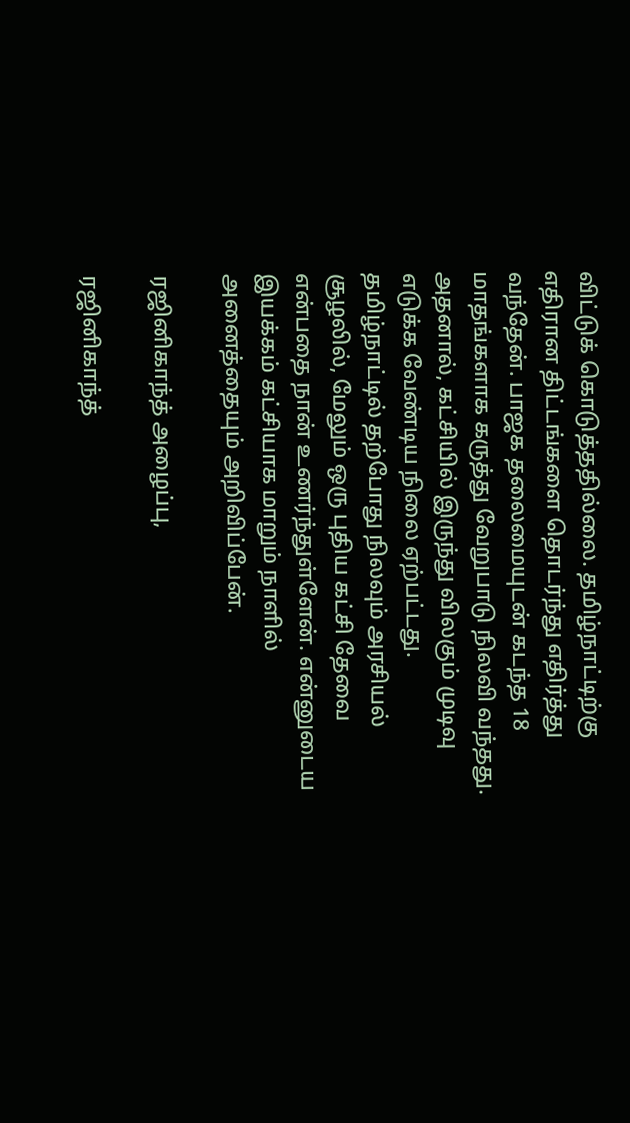விட்டுக் கொடுத்ததில்லை. தமிழ்நாட்டிற்கு எதிரான திட்டங்களை தொடர்ந்து எதிர்த்து வந்தேன். பாஜக தலைமையுடன் கடந்த 18 மாதங்களாக கருத்து வேறுபாடு நிலவி வந்தது. அதனால், கட்சியில் இருந்து விலகும் முடிவு எடுக்க வேண்டிய நிலை ஏற்பட்டது. தமிழ்நாட்டில் தற்போது நிலவும் அரசியல் சூழலில், மேலும் ஒரு புதிய கட்சி தேவை என்பதை நான் உணர்ந்துள்ளேன். என்னுடைய இயக்கம் கட்சியாக மாறும் நாளில் அனைத்தையும் அறிவிப்பேன்.

ரஜினிகாந்த் அழைப்பு,

ரஜினிகாந்த்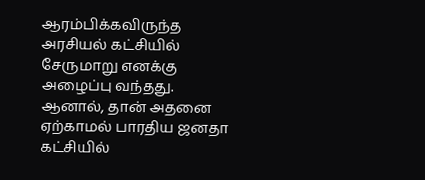ஆரம்பிக்கவிருந்த அரசியல் கட்சியில் சேருமாறு எனக்கு அழைப்பு வந்தது. ஆனால், தான் அதனை ஏற்காமல் பாரதிய ஜனதா கட்சியில்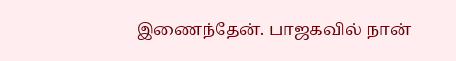இணைந்தேன். பாஜகவில் நான்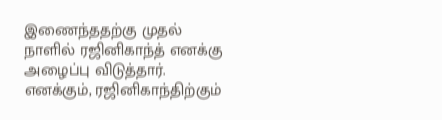இணைந்ததற்கு முதல் நாளில் ரஜினிகாந்த் எனக்கு அழைப்பு விடுத்தார். எனக்கும், ரஜினிகாந்திற்கும்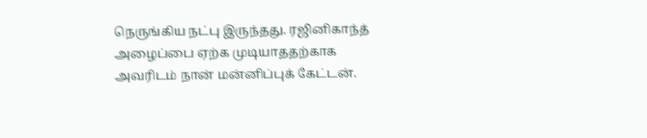நெருங்கிய நட்பு இருந்தது. ரஜினிகாந்த் அழைப்பை ஏற்க முடியாததற்காக அவரிடம் நான் மன்னிப்புக் கேட்டன்.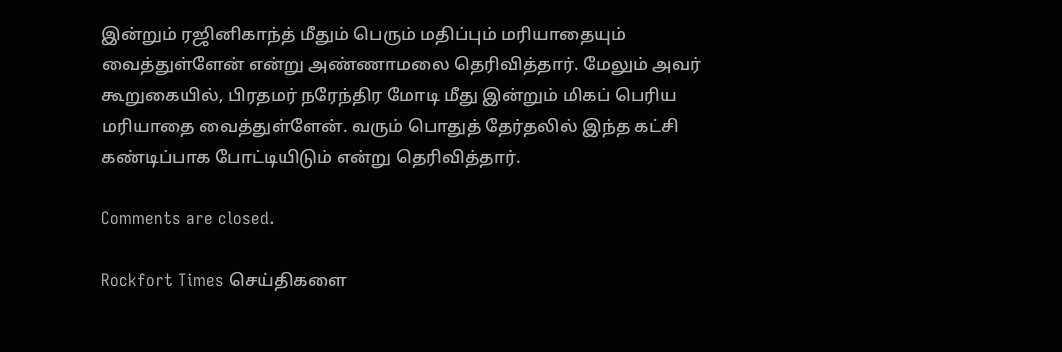இன்றும் ரஜினிகாந்த் மீதும் பெரும் மதிப்பும் மரியாதையும் வைத்துள்ளேன் என்று அண்ணாமலை தெரிவித்தார். மேலும் அவர் கூறுகையில், பிரதமர் நரேந்திர மோடி மீது இன்றும் மிகப் பெரிய மரியாதை வைத்துள்ளேன். வரும் பொதுத் தேர்தலில் இந்த கட்சி கண்டிப்பாக போட்டியிடும் என்று தெரிவித்தார்.

Comments are closed.

Rockfort Times செய்திகளை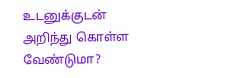உடனுக்குடன் அறிந்து கொள்ள வேண்டுமா?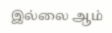இல்லை ஆம்